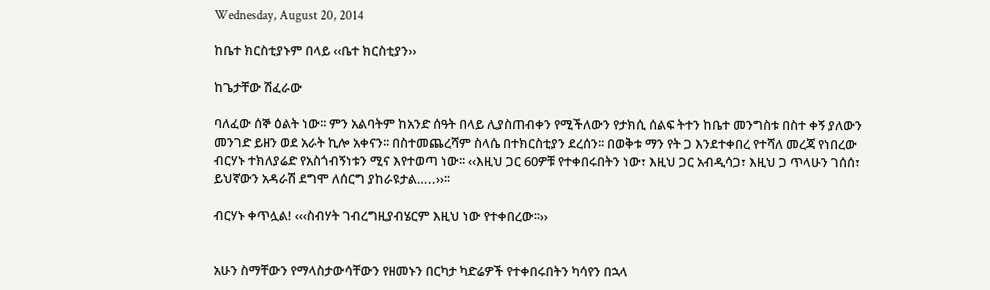Wednesday, August 20, 2014

ከቤተ ክርስቲያኑም በላይ ‹‹ቤተ ክርስቲያን››

ከጌታቸው ሽፈራው

ባለፈው ሰኞ ዕልት ነው፡፡ ምን አልባትም ከአንድ ሰዓት በላይ ሊያስጠብቀን የሚችለውን የታክሲ ሰልፍ ትተን ከቤተ መንግስቱ በስተ ቀኝ ያለውን መንገድ ይዘን ወደ አራት ኪሎ አቀናን፡፡ በስተመጨረሻም ስላሴ በተክርስቲያን ደረሰን፡፡ በወቅቱ ማን የት ጋ እንደተቀበረ የተሻለ መረጃ የነበረው ብርሃኑ ተክለያሬድ የአስጎብኝነቱን ሚና እየተወጣ ነው፡፡ ‹‹እዚህ ጋር 60ዎቹ የተቀበሩበትን ነው፣ እዚህ ጋር አብዲሳጋ፣ እዚህ ጋ ጥላሁን ገሰሰ፣ ይህኛውን አዳራሽ ደግሞ ለሰርግ ያከራዩታል…..››፡፡

ብርሃኑ ቀጥሏል! ‹‹‹ስብሃት ገብረግዚያብሄርም እዚህ ነው የተቀበረው፡፡››


አሁን ስማቸውን የማላስታውሳቸውን የዘመኑን በርካታ ካድሬዎች የተቀበሩበትን ካሳየን በኋላ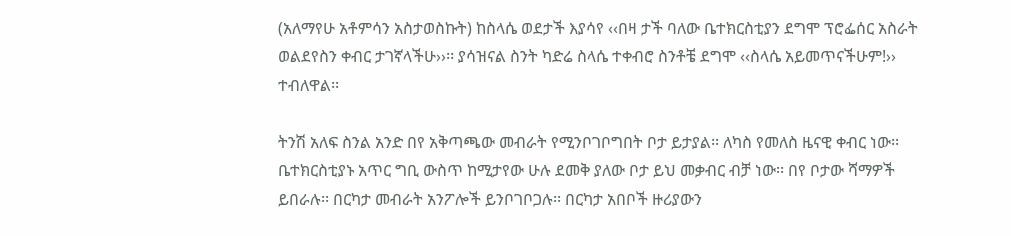(አለማየሁ አቶምሳን አስታወስኩት) ከስላሴ ወደታች እያሳየ ‹‹በዛ ታች ባለው ቤተክርስቲያን ደግሞ ፕሮፌሰር አስራት ወልደየስን ቀብር ታገኛላችሁ››፡፡ ያሳዝናል ስንት ካድሬ ስላሴ ተቀብሮ ስንቶቼ ደግሞ ‹‹ስላሴ አይመጥናችሁም!›› ተብለዋል፡፡

ትንሽ አለፍ ስንል አንድ በየ አቅጣጫው መብራት የሚንቦገቦግበት ቦታ ይታያል፡፡ ለካስ የመለስ ዜናዊ ቀብር ነው፡፡ ቤተክርስቲያኑ አጥር ግቢ ውስጥ ከሚታየው ሁሉ ደመቅ ያለው ቦታ ይህ መቃብር ብቻ ነው፡፡ በየ ቦታው ሻማዎች ይበራሉ፡፡ በርካታ መብራት አንፖሎች ይንቦገቦጋሉ፡፡ በርካታ አበቦች ዙሪያውን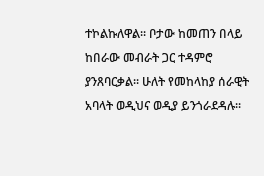ተኮልኩለዋል፡፡ ቦታው ከመጠን በላይ ከበራው መብራት ጋር ተዳምሮ ያንጸባርቃል፡፡ ሁለት የመከላከያ ሰራዊት አባላት ወዲህና ወዲያ ይንጎራደዳሉ፡፡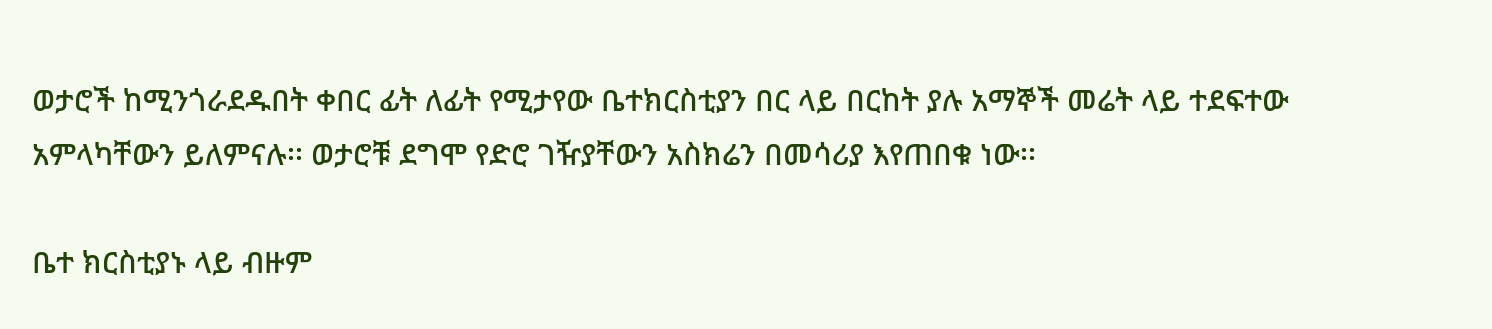ወታሮች ከሚንጎራደዱበት ቀበር ፊት ለፊት የሚታየው ቤተክርስቲያን በር ላይ በርከት ያሉ አማኞች መሬት ላይ ተደፍተው አምላካቸውን ይለምናሉ፡፡ ወታሮቹ ደግሞ የድሮ ገዥያቸውን አስክሬን በመሳሪያ እየጠበቁ ነው፡፡

ቤተ ክርስቲያኑ ላይ ብዙም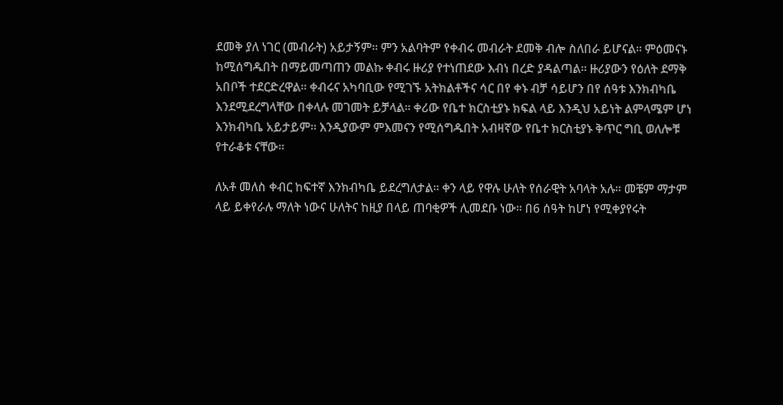ደመቅ ያለ ነገር (መብራት) አይታኝም፡፡ ምን አልባትም የቀብሩ መብራት ደመቅ ብሎ ስለበራ ይሆናል፡፡ ምዕመናኑ ከሚሰግዱበት በማይመጣጠን መልኩ ቀብሩ ዙሪያ የተነጠደው እብነ በረድ ያዳልጣል፡፡ ዙሪያውን የዕለት ደማቅ አበቦች ተደርድረዋል፡፡ ቀብሩና አካባቢው የሚገኙ አትክልቶችና ሳር በየ ቀኑ ብቻ ሳይሆን በየ ሰዓቱ እንክብካቤ እንደሚደረግላቸው በቀላሉ መገመት ይቻላል፡፡ ቀሪው የቤተ ክርስቲያኑ ክፍል ላይ እንዲህ አይነት ልምላሜም ሆነ እንክብካቤ አይታይም፡፡ እንዲያውም ምእመናን የሚሰግዱበት አብዛኛው የቤተ ክርስቲያኑ ቅጥር ግቢ ወለሎቹ የተራቆቱ ናቸው፡፡

ለአቶ መለስ ቀብር ከፍተኛ እንክብካቤ ይደረግለታል፡፡ ቀን ላይ የዋሉ ሁለት የሰራዊት አባላት አሉ፡፡ መቼም ማታም ላይ ይቀየራሉ ማለት ነውና ሁለትና ከዚያ በላይ ጠባቂዎች ሊመደቡ ነው፡፡ በ6 ሰዓት ከሆነ የሚቀያየሩት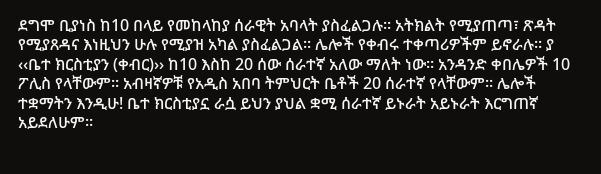ደግሞ ቢያነስ ከ10 በላይ የመከላከያ ሰራዊት አባላት ያስፈልጋሉ፡፡ አትክልት የሚያጠጣ፣ ጽዳት የሚያጸዳና እነዚህን ሁሉ የሚያዝ አካል ያስፈልጋል፡፡ ሌሎች የቀብሩ ተቀጣሪዎችም ይኖራሉ፡፡ ያ ‹‹ቤተ ክርስቲያን (ቀብር)›› ከ10 እስከ 20 ሰው ሰራተኛ አለው ማለት ነው፡፡ አንዳንድ ቀበሌዎች 10 ፖሊስ የላቸውም፡፡ አብዛኛዎቹ የአዲስ አበባ ትምህርት ቤቶች 20 ሰራተኛ የላቸውም፡፡ ሌሎች ተቋማትን እንዲሁ! ቤተ ክርስቲያኗ ራሷ ይህን ያህል ቋሚ ሰራተኛ ይኑራት አይኑራት እርግጠኛ አይደለሁም፡፡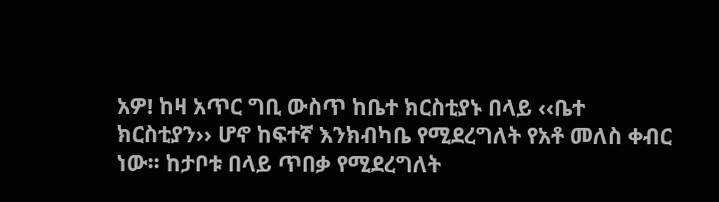አዎ! ከዛ አጥር ግቢ ውስጥ ከቤተ ክርስቲያኑ በላይ ‹‹ቤተ ክርስቲያን›› ሆኖ ከፍተኛ እንክብካቤ የሚደረግለት የአቶ መለስ ቀብር ነው፡፡ ከታቦቱ በላይ ጥበቃ የሚደረግለት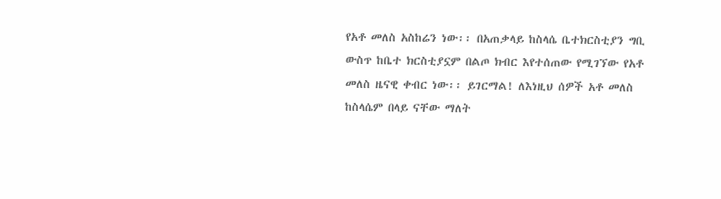የአቶ መለስ አስከሬን ነው፡፡ በአጠቃላይ ከስላሴ ቤተክርስቲያን ግቢ ውስጥ ከቤተ ክርስቲያኗም በልጦ ክብር እየተሰጠው የሚገኘው የአቶ መለስ ዜናዊ ቀብር ነው፡፡ ይገርማል! ለእነዚህ ሰዎች አቶ መለስ ከስላሴም በላይ ናቸው ማለት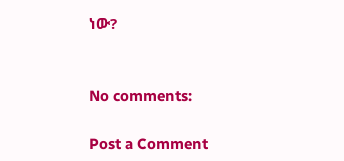ነው?


No comments:

Post a Comment